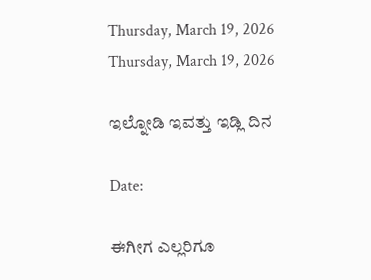Thursday, March 19, 2026
Thursday, March 19, 2026

ಇಲ್ನೋಡಿ ಇವತ್ತು ಇಡ್ಲಿ ದಿನ

Date:

ಈಗೀಗ ಎಲ್ಲರಿಗೂ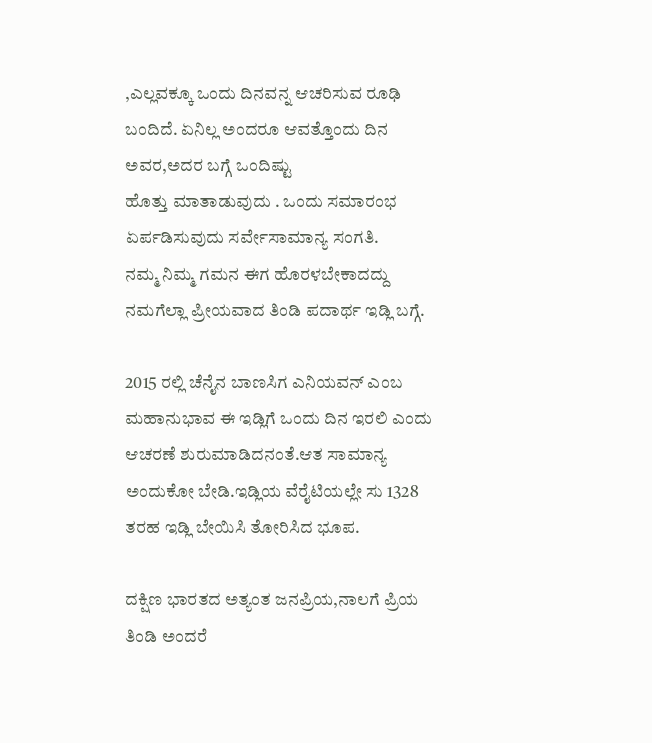,ಎಲ್ಲವಕ್ಕೂ ಒಂದು ದಿನವನ್ನ ಆಚರಿಸುವ ರೂಢಿ ಬಂದಿದೆ. ಏನಿಲ್ಲ ಅಂದರೂ ಆವತ್ತೊಂದು ದಿನ ಅವರ,ಅದರ ಬಗ್ಗೆ ಒಂದಿಷ್ಟು
ಹೊತ್ತು ಮಾತಾಡುವುದು . ಒಂದು ಸಮಾರಂಭ ಏರ್ಪಡಿಸುವುದು ಸರ್ವೇಸಾಮಾನ್ಯ ಸಂಗತಿ.
ನಮ್ಮ ನಿಮ್ಮ ಗಮನ ಈಗ ಹೊರಳಬೇಕಾದದ್ದು ನಮಗೆಲ್ಲಾ ಪ್ರೀಯವಾದ ತಿಂಡಿ ಪದಾರ್ಥ ಇಡ್ಲಿ ಬಗ್ಗೆ.

2015 ರಲ್ಲಿ ಚೆನೈನ ಬಾಣಸಿಗ ಎನಿಯವನ್ ಎಂಬ ಮಹಾನುಭಾವ ಈ ಇಡ್ಲಿಗೆ ಒಂದು ದಿನ ಇರಲಿ ಎಂದು ಆಚರಣೆ ಶುರುಮಾಡಿದನಂತೆ.ಆತ ಸಾಮಾನ್ಯ ಅಂದುಕೋ ಬೇಡಿ.ಇಡ್ಲಿಯ ವೆರೈಟಿಯಲ್ಲೇ ಸು 1328  ತರಹ ಇಡ್ಲಿ ಬೇಯಿಸಿ ತೋರಿಸಿದ ಭೂಪ.

ದಕ್ಷಿಣ ಭಾರತದ ಅತ್ಯಂತ ಜನಪ್ರಿಯ,ನಾಲಗೆ ಪ್ರಿಯ ತಿಂಡಿ ಅಂದರೆ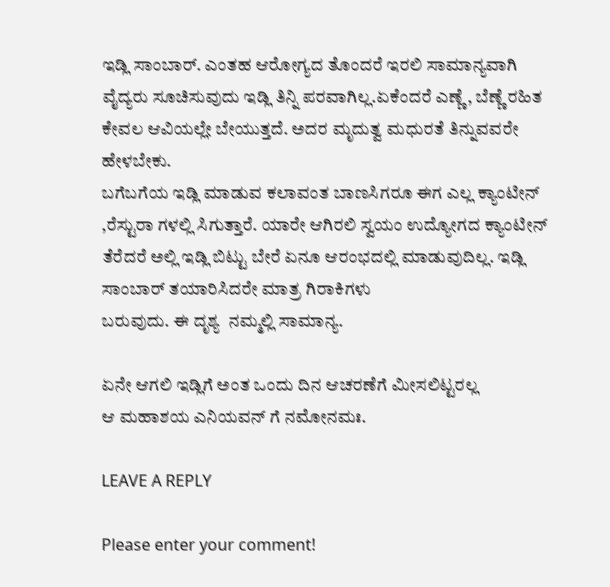ಇಡ್ಲಿ ಸಾಂಬಾರ್. ಎಂತಹ ಆರೋಗ್ಯದ ತೊಂದರೆ ಇರಲಿ ಸಾಮಾನ್ಯವಾಗಿ ವೈದ್ಯರು ಸೂಚಿಸುವುದು ಇಡ್ಲಿ ತಿನ್ನಿ ಪರವಾಗಿಲ್ಲ.ಏಕೆಂದರೆ ಎಣ್ಣೆ, ಬೆಣ್ಣೆ ರಹಿತ
ಕೇವಲ ಆವಿಯಲ್ಲೇ ಬೇಯುತ್ತದೆ. ಅದರ ಮೃದುತ್ವ ಮಧುರತೆ ತಿನ್ನುವವರೇ ಹೇಳಬೇಕು.
ಬಗೆಬಗೆಯ ಇಡ್ಲಿ ಮಾಡುವ ಕಲಾವಂತ ಬಾಣಸಿಗರೂ ಈಗ ಎಲ್ಲ ಕ್ಯಾಂಟೀನ್ ,ರೆಸ್ಟುರಾ ಗಳಲ್ಲಿ ಸಿಗುತ್ತಾರೆ. ಯಾರೇ ಆಗಿರಲಿ ಸ್ವಯಂ ಉದ್ಯೋಗದ ಕ್ಯಾಂಟೀನ್ ತೆರೆದರೆ ಅಲ್ಲಿ ಇಡ್ಲಿ ಬಿಟ್ಟು ಬೇರೆ ಏನೂ ಆರಂಭದಲ್ಲಿ ಮಾಡುವುದಿಲ್ಲ. ಇಡ್ಲಿ ಸಾಂಬಾರ್ ತಯಾರಿಸಿದರೇ ಮಾತ್ರ ಗಿರಾಕಿಗಳು
ಬರುವುದು. ಈ ದೃಶ್ಯ  ನಮ್ಮಲ್ಲಿ ಸಾಮಾನ್ಯ.

ಏನೇ ಆಗಲಿ ಇಡ್ಲಿಗೆ ಅಂತ ಒಂದು ದಿನ ಆಚರಣೆಗೆ ಮೀಸಲಿಟ್ಟರಲ್ಲ
ಆ ಮಹಾಶಯ ಎನಿಯವನ್ ಗೆ ನಮೋನಮಃ.

LEAVE A REPLY

Please enter your comment!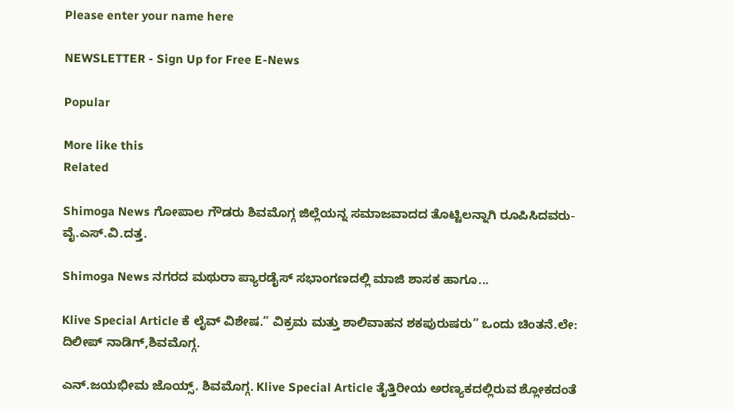Please enter your name here

NEWSLETTER - Sign Up for Free E-News

Popular

More like this
Related

Shimoga News ಗೋಪಾಲ ಗೌಡರು ಶಿವಮೊಗ್ಗ ಜಿಲ್ಲೆಯನ್ನ ಸಮಾಜವಾದದ ತೊಟ್ಟಿಲನ್ನಾಗಿ ರೂಪಿಸಿದವರು- ವೈ.ಎಸ್.ವಿ.ದತ್ತ.

Shimoga News ನಗರದ ಮಥುರಾ ಪ್ಯಾರಡೈಸ್ ಸಭಾಂಗಣದಲ್ಲಿ ಮಾಜಿ ಶಾಸಕ ಹಾಗೂ...

Klive Special Article ಕೆ ಲೈವ್ ವಿಶೇಷ.” ವಿಕ್ರಮ ಮತ್ತು ಶಾಲಿವಾಹನ ಶಕಪುರುಷರು” ಒಂದು ಚಿಂತನೆ.ಲೇ: ದಿಲೀಪ್ ನಾಡಿಗ್,ಶಿವಮೊಗ್ಗ.

ಎನ್.ಜಯಭೀಮ ಜೊಯ್ಸ್. ಶಿವಮೊಗ್ಗ. Klive Special Article ತೈತ್ತಿರೀಯ ಅರಣ್ಯಕದಲ್ಲಿರುವ ಶ್ಲೋಕದಂತೆ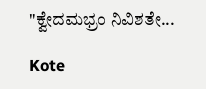"ಕ್ವೇದಮಭ್ರಂ ನಿವಿಶತೇ...

Kote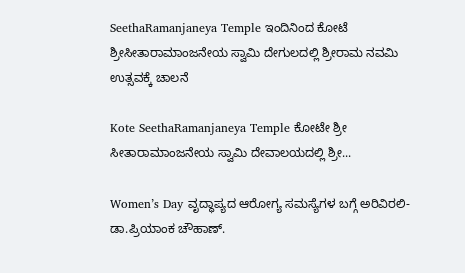SeethaRamanjaneya Temple ಇಂದಿನಿಂದ ಕೋಟೆ ಶ್ರೀಸೀತಾರಾಮಾಂಜನೇಯ ಸ್ವಾಮಿ ದೇಗುಲದಲ್ಲಿ ಶ್ರೀರಾಮ ನವಮಿ ಉತ್ಸವಕ್ಕೆ ಚಾಲನೆ

Kote SeethaRamanjaneya Temple ಕೋಟೇ ಶ್ರೀ ಸೀತಾರಾಮಾಂಜನೇಯ ಸ್ವಾಮಿ ದೇವಾಲಯದಲ್ಲಿ ಶ್ರೀ...

Women’s Day ವೃದ್ಧಾಪ್ಯದ ಆರೋಗ್ಯ ಸಮಸ್ಯೆಗಳ ಬಗ್ಗೆ ಅರಿವಿರಲಿ- ಡಾ.ಪ್ರಿಯಾಂಕ ಚೌಹಾಣ್.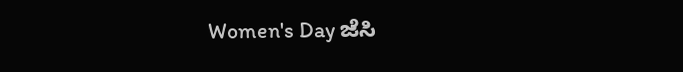Women's Day ಜೆಸಿ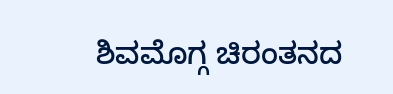ಶಿವಮೊಗ್ಗ ಚಿರಂತನದ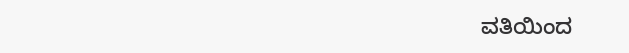ವತಿಯಿಂದ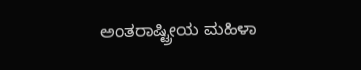ಅಂತರಾಷ್ಟ್ರೀಯ ಮಹಿಳಾ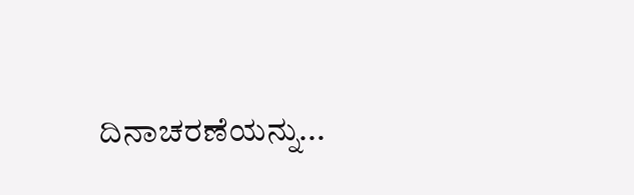ದಿನಾಚರಣೆಯನ್ನು...